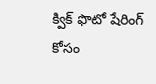క్విక్ ఫొటో షేరింగ్ కోసం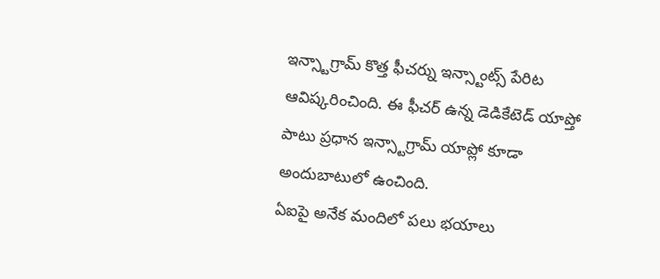ఇన్స్టాగ్రామ్ కొత్త ఫీచర్ను ఇన్స్టాంట్స్ పేరిట ఆవిష్కరించింది. ఈ ఫీచర్ ఉన్న డెడికేటెడ్ యాప్తో పాటు ప్రధాన ఇన్స్టాగ్రామ్ యాప్లో కూడా అందుబాటులో ఉంచింది.
ఏఐపై అనేక మందిలో పలు భయాలు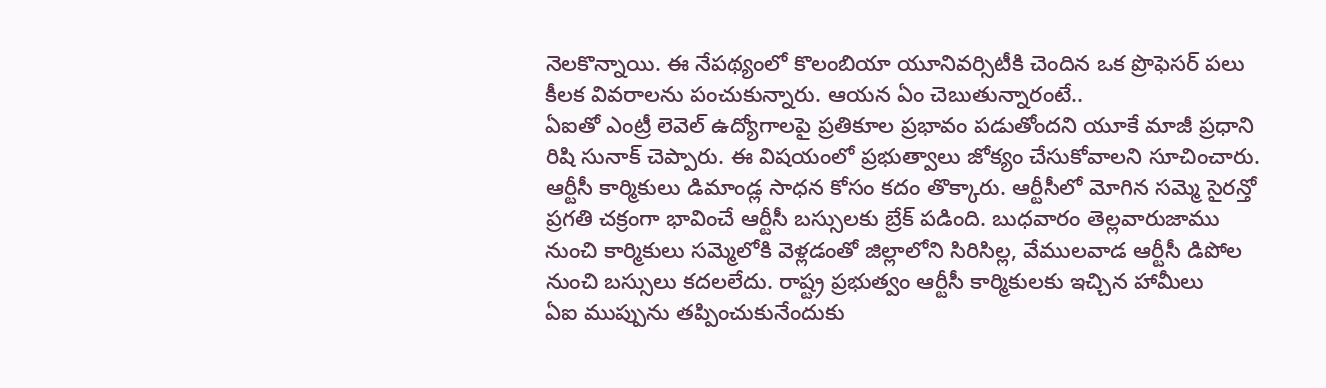నెలకొన్నాయి. ఈ నేపథ్యంలో కొలంబియా యూనివర్సిటీకి చెందిన ఒక ప్రొఫెసర్ పలు కీలక వివరాలను పంచుకున్నారు. ఆయన ఏం చెబుతున్నారంటే..
ఏఐతో ఎంట్రీ లెవెల్ ఉద్యోగాలపై ప్రతికూల ప్రభావం పడుతోందని యూకే మాజీ ప్రధాని రిషి సునాక్ చెప్పారు. ఈ విషయంలో ప్రభుత్వాలు జోక్యం చేసుకోవాలని సూచించారు.
ఆర్టీసీ కార్మికులు డిమాండ్ల సాధన కోసం కదం తొక్కారు. ఆర్టీసీలో మోగిన సమ్మె సైరన్తో ప్రగతి చక్రంగా భావించే ఆర్టీసీ బస్సులకు బ్రేక్ పడింది. బుధవారం తెల్లవారుజాము నుంచి కార్మికులు సమ్మెలోకి వెళ్లడంతో జిల్లాలోని సిరిసిల్ల, వేములవాడ ఆర్టీసీ డిపోల నుంచి బస్సులు కదలలేదు. రాష్ట్ర ప్రభుత్వం ఆర్టీసీ కార్మికులకు ఇచ్చిన హామీలు
ఏఐ ముప్పును తప్పించుకునేందుకు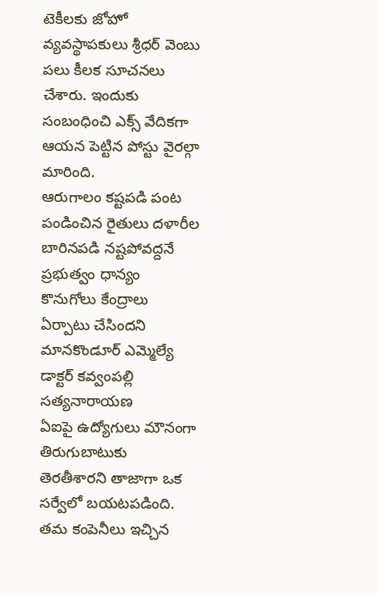టెకీలకు జోహో వ్యవస్థాపకులు శ్రీధర్ వెంబు పలు కీలక సూచనలు చేశారు. ఇందుకు సంబంధించి ఎక్స్ వేదికగా ఆయన పెట్టిన పోస్టు వైరల్గా మారింది.
ఆరుగాలం కష్టపడి పంట పండించిన రైతులు దళారీల బారినపడి నష్టపోవద్దనే ప్రభుత్వం ధాన్యం కొనుగోలు కేంద్రాలు ఏర్పాటు చేసిందని మానకొండూర్ ఎమ్మెల్యే డాక్టర్ కవ్వంపల్లి సత్యనారాయణ
ఏఐపై ఉద్యోగులు మౌనంగా తిరుగుబాటుకు తెరతీశారని తాజాగా ఒక సర్వేలో బయటపడింది. తమ కంపెనీలు ఇచ్చిన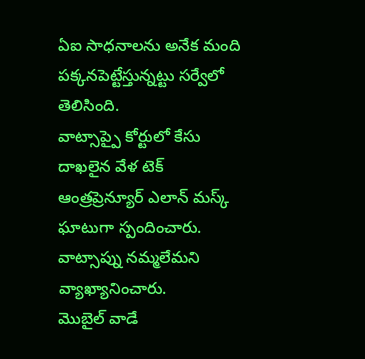ఏఐ సాధనాలను అనేక మంది పక్కనపెట్టేస్తున్నట్టు సర్వేలో తెలిసింది.
వాట్సాప్పై కోర్టులో కేసు దాఖలైన వేళ టెక్ ఆంత్రప్రెన్యూర్ ఎలాన్ మస్క్ ఘాటుగా స్పందించారు. వాట్సాప్ను నమ్మలేమని వ్యాఖ్యానించారు.
మొబైల్ వాడే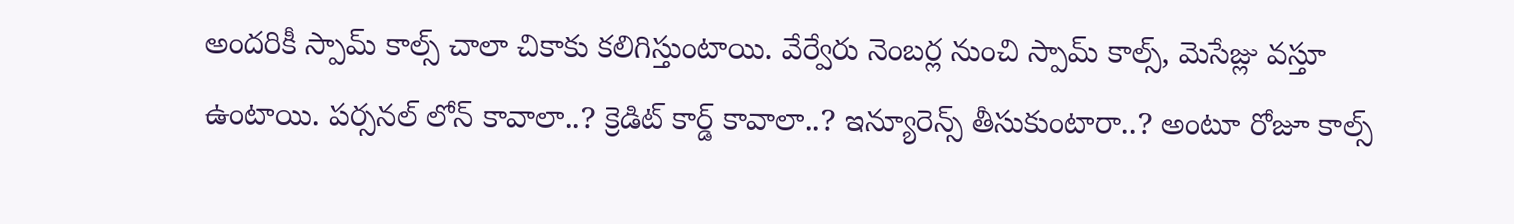అందరికీ స్పామ్ కాల్స్ చాలా చికాకు కలిగిస్తుంటాయి. వేర్వేరు నెంబర్ల నుంచి స్పామ్ కాల్స్, మెసేజ్లు వస్తూ ఉంటాయి. పర్సనల్ లోన్ కావాలా..? క్రెడిట్ కార్డ్ కావాలా..? ఇన్యూరెన్స్ తీసుకుంటారా..? అంటూ రోజూ కాల్స్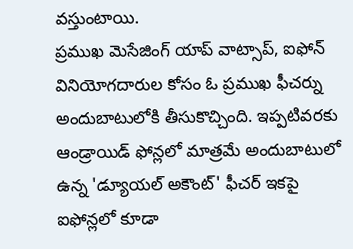వస్తుంటాయి.
ప్రముఖ మెసేజింగ్ యాప్ వాట్సాప్, ఐఫోన్ వినియోగదారుల కోసం ఓ ప్రముఖ ఫీచర్ను అందుబాటులోకి తీసుకొచ్చింది. ఇప్పటివరకు ఆండ్రాయిడ్ ఫోన్లలో మాత్రమే అందుబాటులో ఉన్న 'డ్యూయల్ అకౌంట్' ఫీచర్ ఇకపై ఐఫోన్లలో కూడా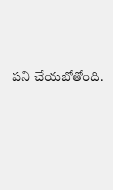పని చేయబోతోంది.